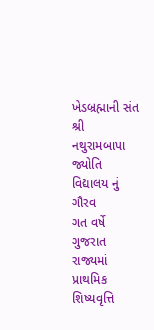ખેડબ્રહ્માની સંત શ્રી નથુરામબાપા જ્યોતિ વિદ્યાલય નું ગૌરવ
ગત વર્ષે ગુજરાત રાજ્યમાં પ્રાથમિક શિષ્યવૃત્તિ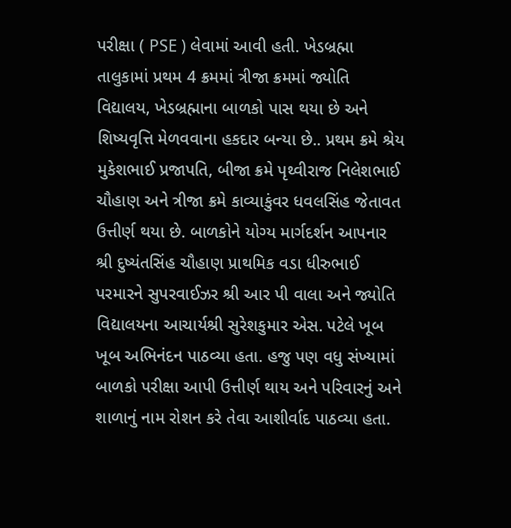પરીક્ષા ( PSE ) લેવામાં આવી હતી. ખેડબ્રહ્મા તાલુકામાં પ્રથમ 4 ક્રમમાં ત્રીજા ક્રમમાં જ્યોતિ વિદ્યાલય, ખેડબ્રહ્માના બાળકો પાસ થયા છે અને શિષ્યવૃત્તિ મેળવવાના હકદાર બન્યા છે.. પ્રથમ ક્રમે શ્રેય મુકેશભાઈ પ્રજાપતિ, બીજા ક્રમે પૃથ્વીરાજ નિલેશભાઈ ચૌહાણ અને ત્રીજા ક્રમે કાવ્યાકુંવર ધવલસિંહ જેતાવત ઉત્તીર્ણ થયા છે. બાળકોને યોગ્ય માર્ગદર્શન આપનાર શ્રી દુષ્યંતસિંહ ચૌહાણ પ્રાથમિક વડા ધીરુભાઈ પરમારને સુપરવાઈઝર શ્રી આર પી વાલા અને જ્યોતિ વિદ્યાલયના આચાર્યશ્રી સુરેશકુમાર એસ. પટેલે ખૂબ ખૂબ અભિનંદન પાઠવ્યા હતા. હજુ પણ વધુ સંખ્યામાં બાળકો પરીક્ષા આપી ઉત્તીર્ણ થાય અને પરિવારનું અને શાળાનું નામ રોશન કરે તેવા આશીર્વાદ પાઠવ્યા હતા.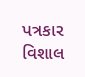પત્રકાર વિશાલ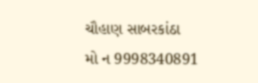ચૌહાણ સાબરકાંઠા
મો ન 9998340891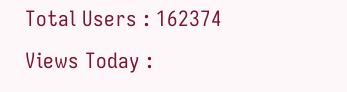Total Users : 162374
Views Today :